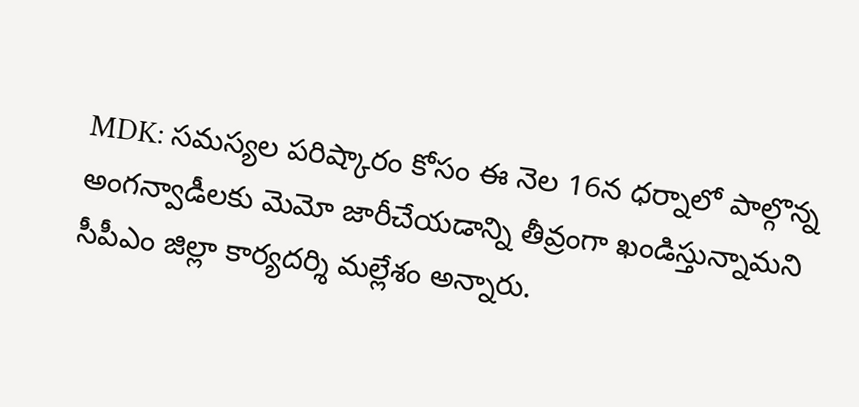MDK: సమస్యల పరిష్కారం కోసం ఈ నెల 16న ధర్నాలో పాల్గొన్న అంగన్వాడీలకు మెమో జారీచేయడాన్ని తీవ్రంగా ఖండిస్తున్నామని సీపీఎం జిల్లా కార్యదర్శి మల్లేశం అన్నారు.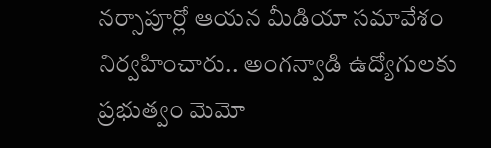నర్సాపూర్లో ఆయన మీడియా సమావేశం నిర్వహించారు.. అంగన్వాడి ఉద్యోగులకు ప్రభుత్వం మెమో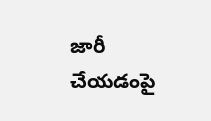జారీ చేయడంపై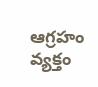ఆగ్రహం వ్యక్తం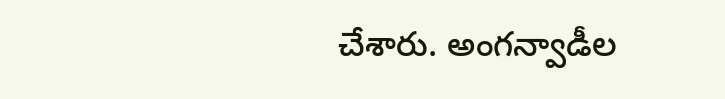చేశారు. అంగన్వాడీల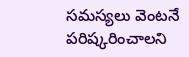సమస్యలు వెంటనే పరిష్కరించాలని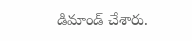డిమాండ్ చేశారు.